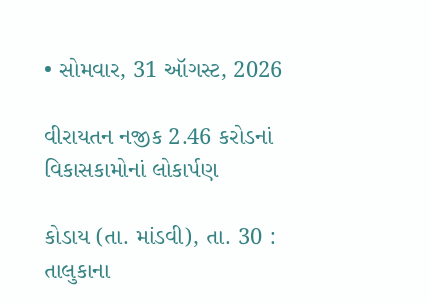• સોમવાર, 31 ઑગસ્ટ, 2026

વીરાયતન નજીક 2.46 કરોડનાં વિકાસકામોનાં લોકાર્પણ

કોડાય (તા. માંડવી), તા. 30 : તાલુકાના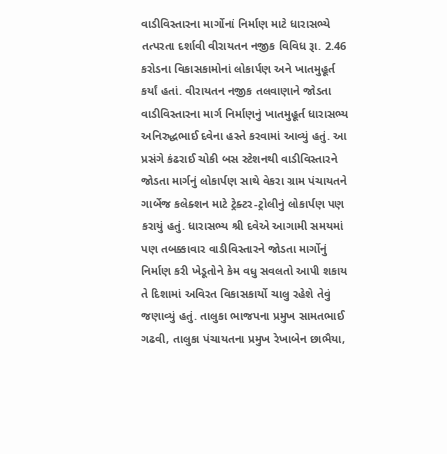વાડીવિસ્તારના માર્ગોનાં નિર્માણ માટે ધારાસભ્યે તત્પરતા દર્શાવી વીરાયતન નજીક વિવિધ રૂા. 2.46 કરોડના વિકાસકામોનાં લોકાર્પણ અને ખાતમુહૂર્ત કર્યાં હતાં. વીરાયતન નજીક તલવાણાને જોડતા વાડીવિસ્તારના માર્ગ નિર્માણનું ખાતમુહૂર્ત ધારાસભ્ય અનિરુદ્ધભાઈ દવેના હસ્તે કરવામાં આવ્યું હતું. આ પ્રસંગે કંઢરાઈ ચોકી બસ સ્ટેશનથી વાડીવિસ્તારને જોડતા માર્ગનું લોકાર્પણ સાથે વેકરા ગ્રામ પંચાયતને ગાર્બેજ કલેક્શન માટે ટ્રેક્ટર-ટ્રોલીનું લોકાર્પણ પણ કરાયું હતું. ધારાસભ્ય શ્રી દવેએ આગામી સમયમાં પણ તબક્કાવાર વાડીવિસ્તારને જોડતા માર્ગોનું નિર્માણ કરી ખેડૂતોને કેમ વધુ સવલતો આપી શકાય તે દિશામાં અવિરત વિકાસકાર્યો ચાલુ રહેશે તેવું જણાવ્યું હતું. તાલુકા ભાજપના પ્રમુખ સામતભાઈ ગઢવી, તાલુકા પંચાયતના પ્રમુખ રેખાબેન છાભૈયા,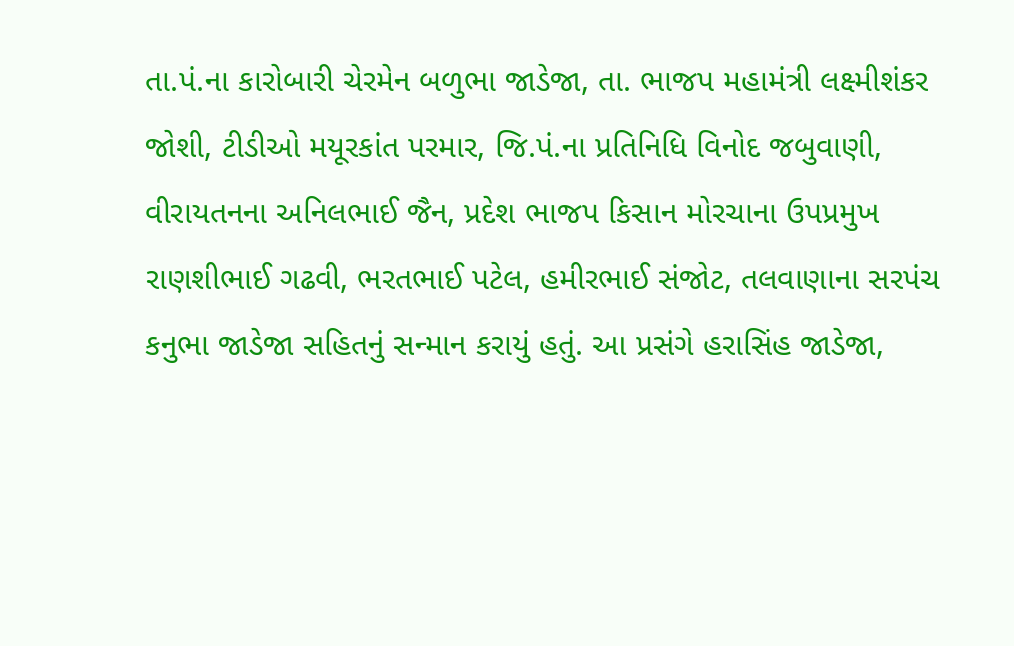તા.પં.ના કારોબારી ચેરમેન બળુભા જાડેજા, તા. ભાજપ મહામંત્રી લક્ષ્મીશંકર જોશી, ટીડીઓ મયૂરકાંત પરમાર, જિ.પં.ના પ્રતિનિધિ વિનોદ જબુવાણી, વીરાયતનના અનિલભાઈ જૈન, પ્રદેશ ભાજપ કિસાન મોરચાના ઉપપ્રમુખ રાણશીભાઈ ગઢવી, ભરતભાઈ પટેલ, હમીરભાઈ સંજોટ, તલવાણાના સરપંચ કનુભા જાડેજા સહિતનું સન્માન કરાયું હતું. આ પ્રસંગે હરાસિંહ જાડેજા,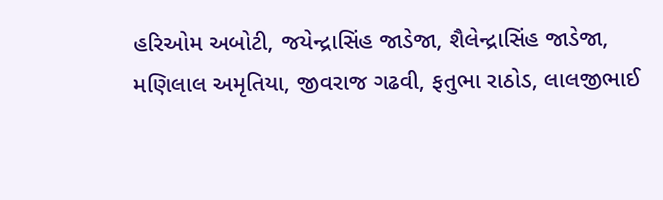હરિઓમ અબોટી, જયેન્દ્રાસિંહ જાડેજા, શૈલેન્દ્રાસિંહ જાડેજા, મણિલાલ અમૃતિયા, જીવરાજ ગઢવી, ફતુભા રાઠોડ, લાલજીભાઈ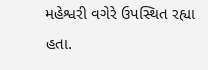મહેશ્વરી વગેરે ઉપસ્થિત રહ્યા હતા.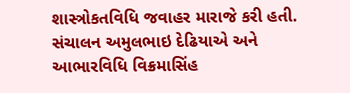શાસ્ત્રોકતવિધિ જવાહર મારાજે કરી હતી. સંચાલન અમુલભાઇ દેઢિયાએ અને આભારવિધિ વિક્રમાસિંહ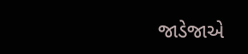જાડેજાએ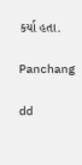કર્યા હતા.

Panchang

dd